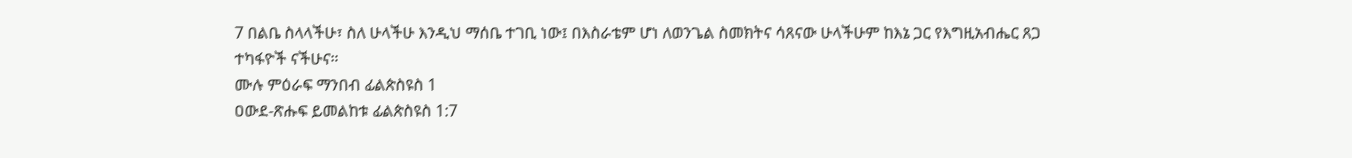7 በልቤ ስላላችሁ፣ ስለ ሁላችሁ እንዲህ ማሰቤ ተገቢ ነው፤ በእስራቴም ሆነ ለወንጌል ስመክትና ሳጸናው ሁላችሁም ከእኔ ጋር የእግዚአብሔር ጸጋ ተካፋዮች ናችሁና።
ሙሉ ምዕራፍ ማንበብ ፊልጵስዩስ 1
ዐውደ-ጽሑፍ ይመልከቱ ፊልጵስዩስ 1:7